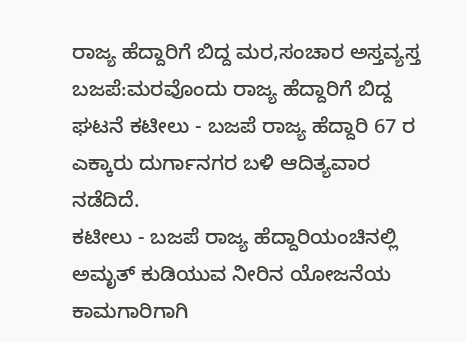ರಾಜ್ಯ ಹೆದ್ದಾರಿಗೆ ಬಿದ್ದ ಮರ,ಸಂಚಾರ ಅಸ್ತವ್ಯಸ್ತ
ಬಜಪೆ:ಮರವೊಂದು ರಾಜ್ಯ ಹೆದ್ದಾರಿಗೆ ಬಿದ್ದ ಘಟನೆ ಕಟೀಲು - ಬಜಪೆ ರಾಜ್ಯ ಹೆದ್ದಾರಿ 67 ರ ಎಕ್ಕಾರು ದುರ್ಗಾನಗರ ಬಳಿ ಆದಿತ್ಯವಾರ ನಡೆದಿದೆ.
ಕಟೀಲು - ಬಜಪೆ ರಾಜ್ಯ ಹೆದ್ದಾರಿಯಂಚಿನಲ್ಲಿ ಅಮೃತ್ ಕುಡಿಯುವ ನೀರಿನ ಯೋಜನೆಯ ಕಾಮಗಾರಿಗಾಗಿ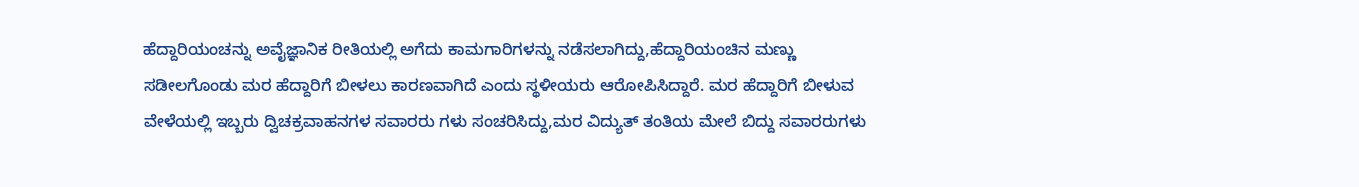ಹೆದ್ದಾರಿಯಂಚನ್ನು ಅವೈಜ್ಞಾನಿಕ ರೀತಿಯಲ್ಲಿ ಅಗೆದು ಕಾಮಗಾರಿಗಳನ್ನು ನಡೆಸಲಾಗಿದ್ದು,ಹೆದ್ದಾರಿಯಂಚಿನ ಮಣ್ಣು ಸಡೀಲಗೊಂಡು ಮರ ಹೆದ್ದಾರಿಗೆ ಬೀಳಲು ಕಾರಣವಾಗಿದೆ ಎಂದು ಸ್ಥಳೀಯರು ಆರೋಪಿಸಿದ್ದಾರೆ. ಮರ ಹೆದ್ದಾರಿಗೆ ಬೀಳುವ ವೇಳೆಯಲ್ಲಿ ಇಬ್ಬರು ದ್ವಿಚಕ್ರವಾಹನಗಳ ಸವಾರರು ಗಳು ಸಂಚರಿಸಿದ್ದು,ಮರ ವಿದ್ಯುತ್ ತಂತಿಯ ಮೇಲೆ ಬಿದ್ದು ಸವಾರರುಗಳು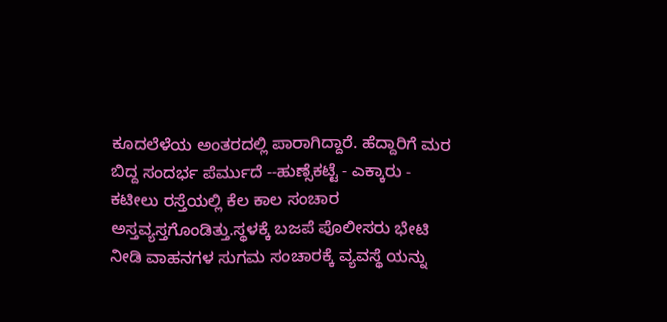ಕೂದಲೆಳೆಯ ಅಂತರದಲ್ಲಿ ಪಾರಾಗಿದ್ದಾರೆ. ಹೆದ್ದಾರಿಗೆ ಮರ ಬಿದ್ದ ಸಂದರ್ಭ ಪೆರ್ಮುದೆ --ಹುಣ್ಸೆಕಟ್ಟೆ - ಎಕ್ಕಾರು - ಕಟೀಲು ರಸ್ತೆಯಲ್ಲಿ ಕೆಲ ಕಾಲ ಸಂಚಾರ ಅಸ್ತವ್ಯಸ್ತಗೊಂಡಿತ್ತು.ಸ್ಥಳಕ್ಕೆ ಬಜಪೆ ಪೊಲೀಸರು ಭೇಟಿ ನೀಡಿ ವಾಹನಗಳ ಸುಗಮ ಸಂಚಾರಕ್ಕೆ ವ್ಯವಸ್ಥೆ ಯನ್ನು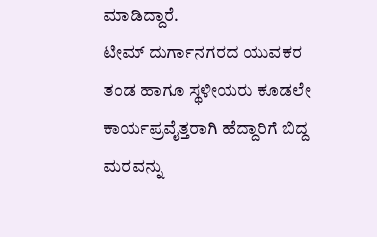ಮಾಡಿದ್ದಾರೆ.
ಟೀಮ್ ದುರ್ಗಾನಗರದ ಯುವಕರ ತಂಡ ಹಾಗೂ ಸ್ಥಳೀಯರು ಕೂಡಲೇ ಕಾರ್ಯಪ್ರವೈತ್ತರಾಗಿ ಹೆದ್ದಾರಿಗೆ ಬಿದ್ದ ಮರವನ್ನು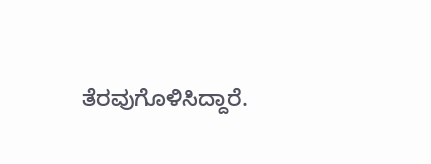ತೆರವುಗೊಳಿಸಿದ್ದಾರೆ.